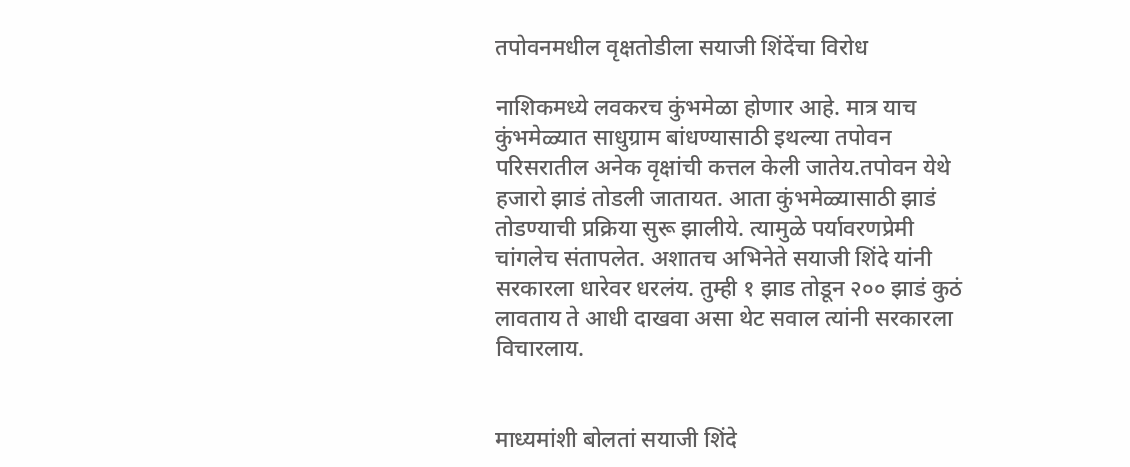तपोवनमधील वृक्षतोडीला सयाजी शिंदेंचा विरोध

नाशिकमध्ये लवकरच कुंभमेळा होणार आहे. मात्र याच कुंभमेळ्यात साधुग्राम बांधण्यासाठी इथल्या तपोवन परिसरातील अनेक वृक्षांची कत्तल केली जातेय.तपोवन येथे हजारो झाडं तोडली जातायत. आता कुंभमेळ्यासाठी झाडं तोडण्याची प्रक्रिया सुरू झालीये. त्यामुळे पर्यावरणप्रेमी चांगलेच संतापलेत. अशातच अभिनेते सयाजी शिंदे यांनी सरकारला धारेवर धरलंय. तुम्ही १ झाड तोडून २०० झाडं कुठं लावताय ते आधी दाखवा असा थेट सवाल त्यांनी सरकारला विचारलाय.


माध्यमांशी बोलतां सयाजी शिंदे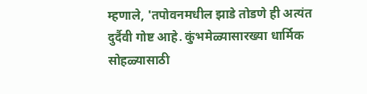म्हणाले, 'तपोवनमधील झाडे तोडणे ही अत्यंत दुर्दैवी गोष्ट आहे. कुंभमेळ्यासारख्या धार्मिक सोहळ्यासाठी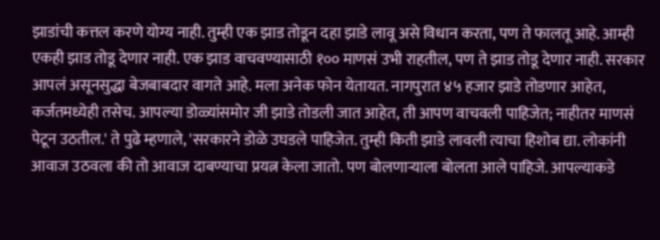झाडांची कत्तल करणे योग्य नाही. तुम्ही एक झाड तोडून दहा झाडे लावू असे विधान करता, पण ते फालतू आहे. आम्ही एकही झाड तोडू देणार नाही. एक झाड वाचवण्यासाठी १०० माणसं उभी राहतील, पण ते झाड तोडू देणार नाही. सरकार आपलं असूनसुद्धा बेजबाबदार वागते आहे. मला अनेक फोन येतायत. नागपुरात ४५ हजार झाडे तोडणार आहेत, कर्जतमध्येही तसेच. आपल्या डोळ्यांसमोर जी झाडे तोडली जात आहेत, ती आपण वाचवली पाहिजेत; नाहीतर माणसं पेटून उठतील.' ते पुढे म्हणाले, 'सरकारने डोळे उघडले पाहिजेत. तुम्ही किती झाडे लावली त्याचा हिशोब द्या. लोकांनी आवाज उठवला की तो आवाज दाबण्याचा प्रयत्न केला जातो. पण बोलणाऱ्याला बोलता आले पाहिजे. आपल्याकडे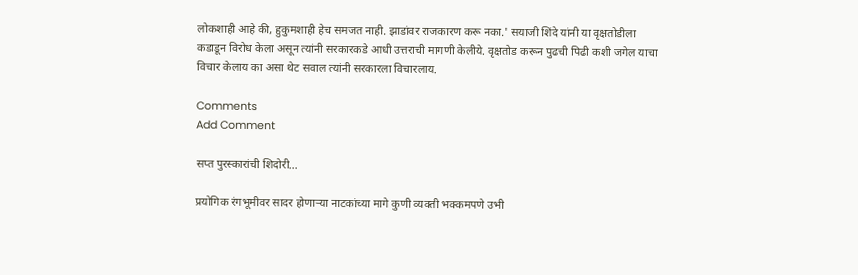लोकशाही आहे की, हुकुमशाही हेच समजत नाही. झाडांवर राजकारण करू नका.' सयाजी शिंदे यांनी या वृक्षतोडीला कडाडून विरोध केला असून त्यांनी सरकारकडे आधी उत्तराची मागणी केलीये. वृक्षतोड करून पुढची पिढी कशी जगेल याचा विचार केलाय का असा थेट सवाल त्यांनी सरकारला विचारलाय.

Comments
Add Comment

सप्त पुरस्कारांची शिदोरी...

प्रयोगिक रंगभूमीवर सादर होणाऱ्या नाटकांच्या मागे कुणी व्यक्ती भक्कमपणे उभी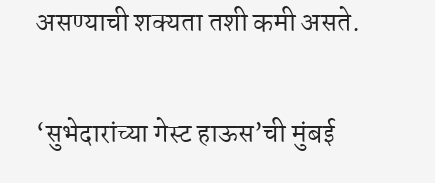असण्याची शक्यता तशी कमी असते.

‘सुभेदारांच्या गेस्ट हाऊस’ची मुंबई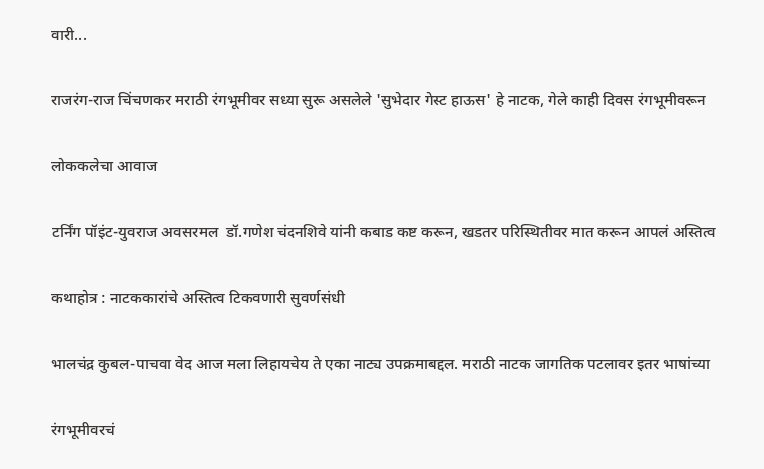वारी...

राजरंग-राज चिंचणकर मराठी रंगभूमीवर सध्या सुरू असलेले 'सुभेदार गेस्ट हाऊस' हे नाटक, गेले काही दिवस रंगभूमीवरून

लोककलेचा आवाज

टर्निंग पॉइंट-युवराज अवसरमल  डॉ.गणेश चंदनशिवे यांनी कबाड कष्ट करून, खडतर परिस्थितीवर मात करून आपलं अस्तित्व

कथाहोत्र : नाटककारांचे अस्तित्व टिकवणारी सुवर्णसंधी

भालचंद्र कुबल-पाचवा वेद आज मला लिहायचेय ते एका नाट्य उपक्रमाबद्दल. मराठी नाटक जागतिक पटलावर इतर भाषांच्या

रंगभूमीवरचं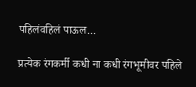पहिलंवहिलं पाऊल...

प्रत्येक रंगकर्मी कधी ना कधी रंगभूमीवर पहिले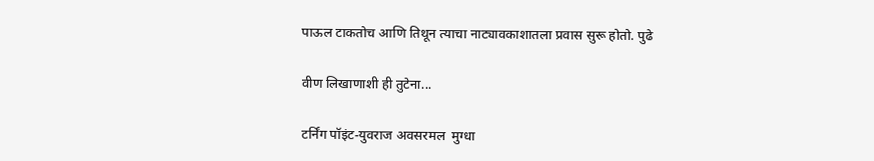पाऊल टाकतोच आणि तिथून त्याचा नाट्यावकाशातला प्रवास सुरू होतो. पुढे

वीण लिखाणाशी ही तुटेना...

टर्निंग पॉइंट-युवराज अवसरमल  मुग्धा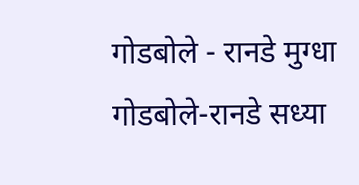गोडबोले - रानडे मुग्धा गोडबोले-रानडे सध्या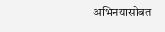अभिनयासोबत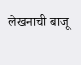लेखनाची बाजू